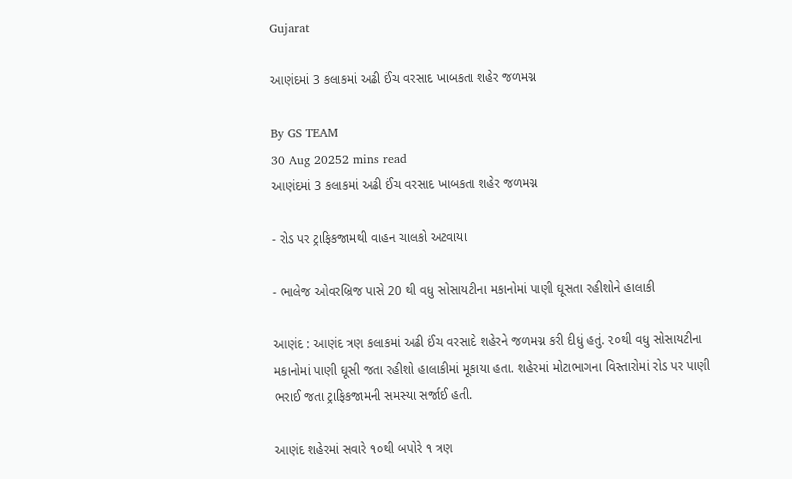Gujarat

આણંદમાં 3 કલાકમાં અઢી ઈંચ વરસાદ ખાબકતા શહેર જળમગ્ન

By GS TEAM
30 Aug 20252 mins read
આણંદમાં 3 કલાકમાં અઢી ઈંચ વરસાદ ખાબકતા શહેર જળમગ્ન

- રોડ પર ટ્રાફિકજામથી વાહન ચાલકો અટવાયા

- ભાલેજ ઓવરબ્રિજ પાસે 20 થી વધુ સોસાયટીના મકાનોમાં પાણી ઘૂસતા રહીશોને હાલાકી

આણંદ : આણંદ ત્રણ કલાકમાં અઢી ઈંચ વરસાદે શહેરને જળમગ્ન કરી દીધું હતું. ૨૦થી વધુ સોસાયટીના મકાનોમાં પાણી ઘૂસી જતા રહીશો હાલાકીમાં મૂકાયા હતા. શહેરમાં મોટાભાગના વિસ્તારોમાં રોડ પર પાણી ભરાઈ જતા ટ્રાફિકજામની સમસ્યા સર્જાઈ હતી.

આણંદ શહેરમાં સવારે ૧૦થી બપોરે ૧ ત્રણ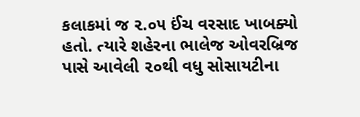કલાકમાં જ ૨.૦૫ ઈંચ વરસાદ ખાબક્યો હતો. ત્યારે શહેરના ભાલેજ ઓવરબ્રિજ પાસે આવેલી ૨૦થી વધુ સોસાયટીના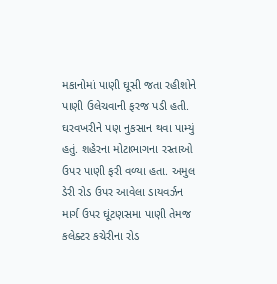મકાનોમાં પાણી ઘૂસી જતા રહીશોને પાણી ઉલેચવાની ફરજ પડી હતી. ઘરવખરીને પણ નુકસાન થવા પામ્યું હતું. શહેરના મોટાભાગના રસ્તાઓ ઉપર પાણી ફરી વળ્યા હતા. અમુલ ડેરી રોડ ઉપર આવેલા ડાયવર્ઝન માર્ગ ઉપર ઘૂંટણસમા પાણી તેમજ કલેક્ટર કચેરીના રોડ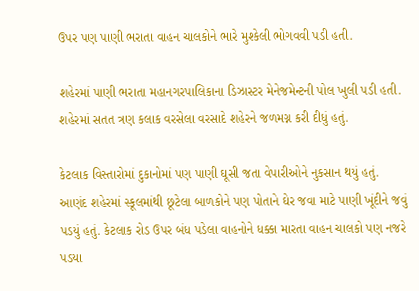ઉપર પણ પાણી ભરાતા વાહન ચાલકોને ભારે મુશ્કેલી ભોગવવી પડી હતી.

શહેરમાં પાણી ભરાતા મહાનગરપાલિકાના ડિઝાસ્ટર મેનેજમેન્ટની પોલ ખુલી પડી હતી. શહેરમાં સતત ત્રણ કલાક વરસેલા વરસાદે શહેરને જળમગ્ન કરી દીધું હતું.

કેટલાક વિસ્તારોમાં દુકાનોમાં પણ પાણી ઘૂસી જતા વેપારીઓને નુકસાન થયું હતું. આણંદ શહેરમાં સ્કૂલમાંથી છૂટેલા બાળકોને પણ પોતાને ઘેર જવા માટે પાણી ખૂંદીને જવું પડયું હતું. કેટલાક રોડ ઉપર બંધ પડેલા વાહનોને ધક્કા મારતા વાહન ચાલકો પણ નજરે પડયા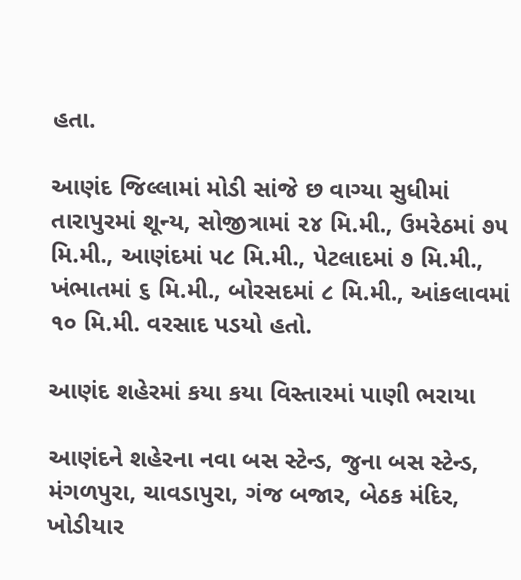હતા.

આણંદ જિલ્લામાં મોડી સાંજે છ વાગ્યા સુધીમાં તારાપુરમાં શૂન્ય, સોજીત્રામાં ૨૪ મિ.મી., ઉમરેઠમાં ૭૫ મિ.મી., આણંદમાં ૫૮ મિ.મી., પેટલાદમાં ૭ મિ.મી., ખંભાતમાં ૬ મિ.મી., બોરસદમાં ૮ મિ.મી., આંકલાવમાં ૧૦ મિ.મી. વરસાદ પડયો હતો.

આણંદ શહેરમાં કયા કયા વિસ્તારમાં પાણી ભરાયા

આણંદને શહેરના નવા બસ સ્ટેન્ડ, જુના બસ સ્ટેન્ડ, મંગળપુરા, ચાવડાપુરા, ગંજ બજાર, બેઠક મંદિર, ખોડીયાર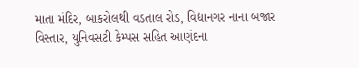માતા મંદિર, બાકરોલથી વડતાલ રોડ, વિદ્યાનગર નાના બજાર વિસ્તાર, યુનિવસટી કેમ્પસ સહિત આણંદના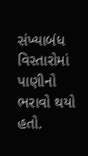સંખ્યાબંધ વિસ્તારોમાં પાણીનો ભરાવો થયો હતો.